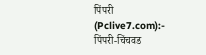पिंपरी (Pclive7.com):- पिंपरी-चिंचवड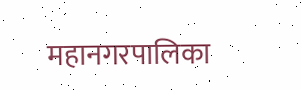महानगरपालिका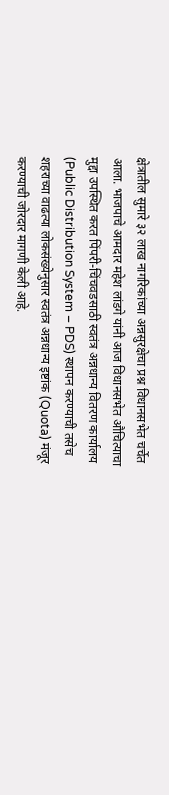क्षेत्रातील सुमारे ३२ लाख नागरिकांच्या अन्नसुरक्षेचा प्रश्न विधानसभेत चर्चेत आला. भाजपाचे आमदार महेश लांडगे यांनी आज विधानसभेत औचित्याचा मुद्दा उपस्थित करत पिंपरी-चिंचवडसाठी स्वतंत्र अन्नधान्य वितरण कार्यालय (Public Distribution System – PDS) स्थापन करण्याची तसेच शहराच्या वाढत्या लोकसंख्येनुसार स्वतंत्र अन्नधान्य इष्टांक (Quota) मंजूर करण्याची जोरदार मागणी केली आहे.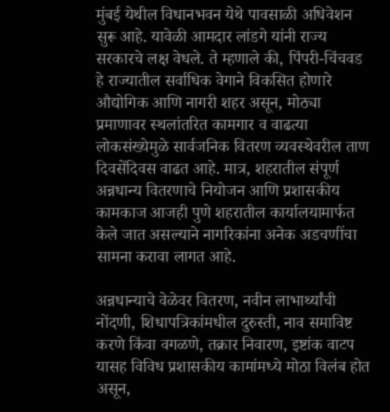मुंबई येथील विधानभवन येथे पावसाळी अधिवेशन सुरू आहे. यावेळी आमदार लांडगे यांनी राज्य सरकारचे लक्ष वेधले. ते म्हणाले की, पिंपरी-चिंचवड हे राज्यातील सर्वाधिक वेगाने विकसित होणारे औद्योगिक आणि नागरी शहर असून, मोठ्या प्रमाणावर स्थलांतरित कामगार व वाढत्या लोकसंख्येमुळे सार्वजनिक वितरण व्यवस्थेवरील ताण दिवसेंदिवस वाढत आहे. मात्र, शहरातील संपूर्ण अन्नधान्य वितरणाचे नियोजन आणि प्रशासकीय कामकाज आजही पुणे शहरातील कार्यालयामार्फत केले जात असल्याने नागरिकांना अनेक अडचणींचा सामना करावा लागत आहे.

अन्नधान्याचे वेळेवर वितरण, नवीन लाभार्थ्यांची नोंदणी, शिधापत्रिकांमधील दुरुस्ती, नाव समाविष्ट करणे किंवा वगळणे, तक्रार निवारण, इष्टांक वाटप यासह विविध प्रशासकीय कामांमध्ये मोठा विलंब होत असून,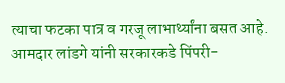त्याचा फटका पात्र व गरजू लाभार्थ्यांना बसत आहे. आमदार लांडगे यांनी सरकारकडे पिंपरी-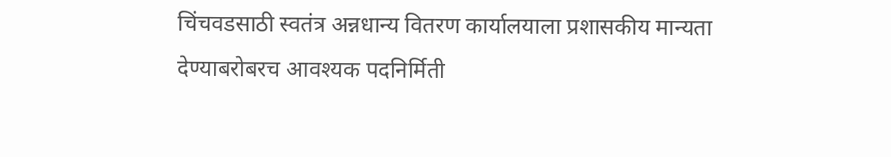चिंचवडसाठी स्वतंत्र अन्नधान्य वितरण कार्यालयाला प्रशासकीय मान्यता देण्याबरोबरच आवश्यक पदनिर्मिती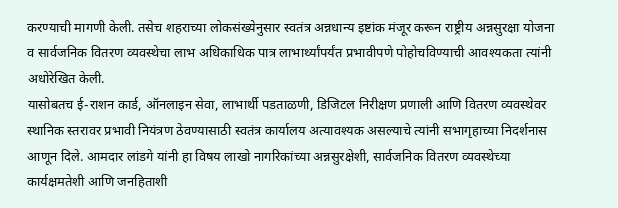करण्याची मागणी केली. तसेच शहराच्या लोकसंख्येनुसार स्वतंत्र अन्नधान्य इष्टांक मंजूर करून राष्ट्रीय अन्नसुरक्षा योजना व सार्वजनिक वितरण व्यवस्थेचा लाभ अधिकाधिक पात्र लाभार्थ्यांपर्यंत प्रभावीपणे पोहोचविण्याची आवश्यकता त्यांनी अधोरेखित केली.
यासोबतच ई-राशन कार्ड, ऑनलाइन सेवा, लाभार्थी पडताळणी, डिजिटल निरीक्षण प्रणाली आणि वितरण व्यवस्थेवर स्थानिक स्तरावर प्रभावी नियंत्रण ठेवण्यासाठी स्वतंत्र कार्यालय अत्यावश्यक असल्याचे त्यांनी सभागृहाच्या निदर्शनास आणून दिले. आमदार लांडगे यांनी हा विषय लाखो नागरिकांच्या अन्नसुरक्षेशी, सार्वजनिक वितरण व्यवस्थेच्या कार्यक्षमतेशी आणि जनहिताशी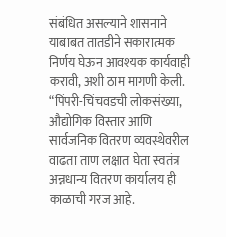संबंधित असल्याने शासनाने याबाबत तातडीने सकारात्मक निर्णय घेऊन आवश्यक कार्यवाही करावी, अशी ठाम मागणी केली.
“पिंपरी-चिंचवडची लोकसंख्या, औद्योगिक विस्तार आणि सार्वजनिक वितरण व्यवस्थेवरील वाढता ताण लक्षात घेता स्वतंत्र अन्नधान्य वितरण कार्यालय ही काळाची गरज आहे.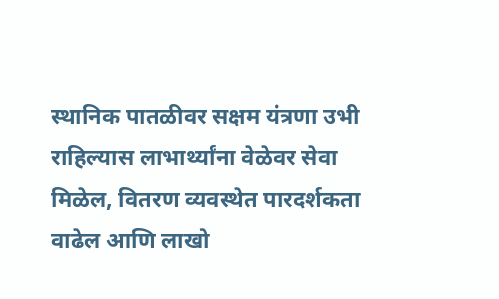स्थानिक पातळीवर सक्षम यंत्रणा उभी राहिल्यास लाभार्थ्यांना वेळेवर सेवा मिळेल, वितरण व्यवस्थेत पारदर्शकता वाढेल आणि लाखो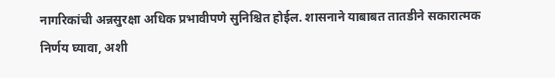नागरिकांची अन्नसुरक्षा अधिक प्रभावीपणे सुनिश्चित होईल. शासनाने याबाबत तातडीने सकारात्मक निर्णय घ्यावा, अशी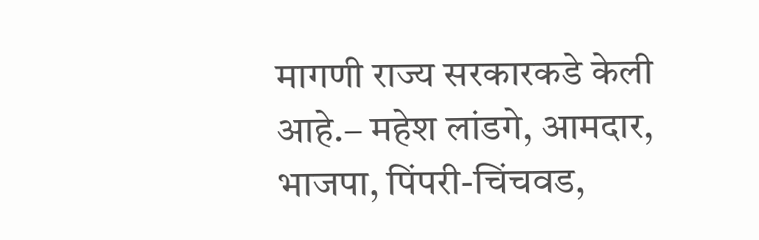मागणी राज्य सरकारकडे केली आहे.– महेश लांडगे, आमदार, भाजपा, पिंपरी-चिंचवड,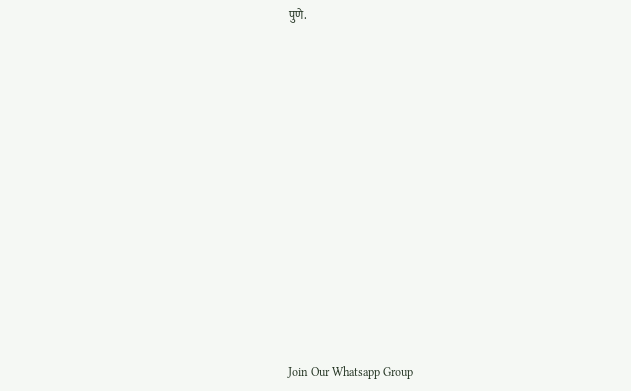पुणे.




















Join Our Whatsapp Group